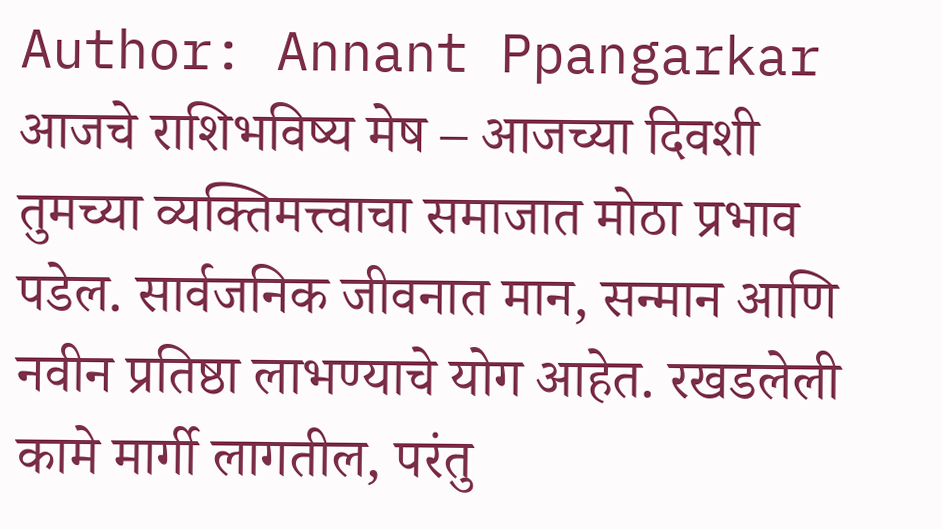Author: Annant Ppangarkar
आजचे राशिभविष्य मेष – आजच्या दिवशी तुमच्या व्यक्तिमत्त्वाचा समाजात मोठा प्रभाव पडेल. सार्वजनिक जीवनात मान, सन्मान आणि नवीन प्रतिष्ठा लाभण्याचे योग आहेत. रखडलेली कामे मार्गी लागतील, परंतु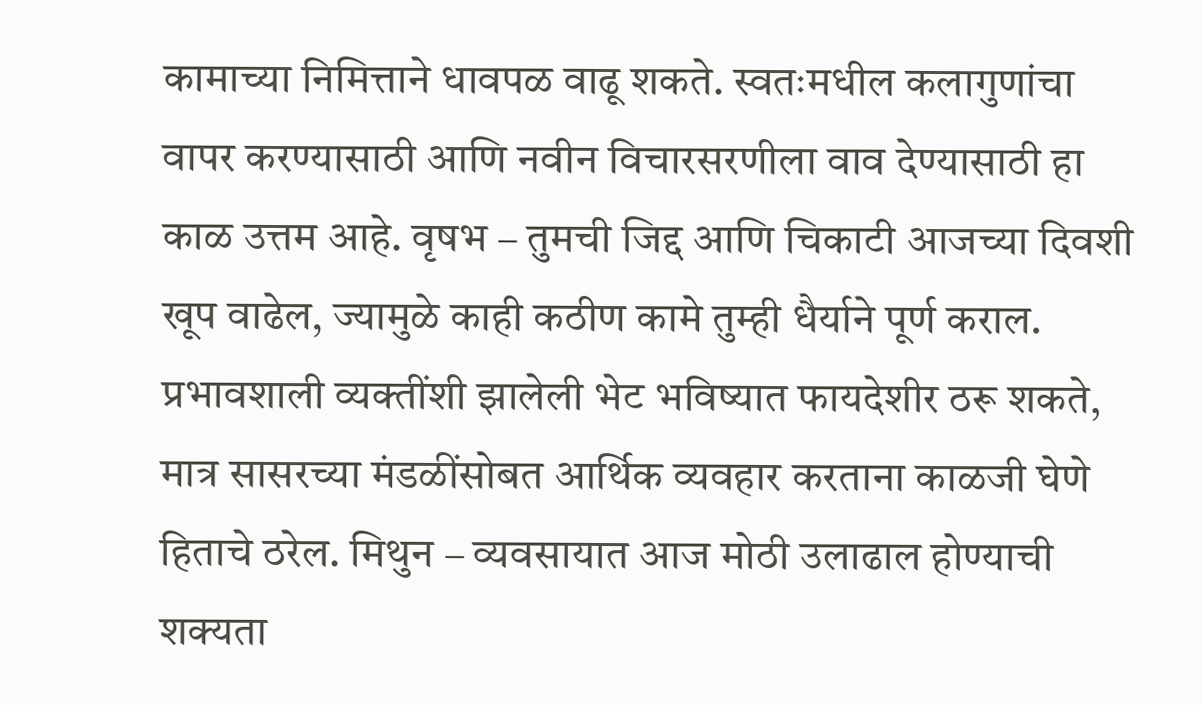कामाच्या निमित्ताने धावपळ वाढू शकते. स्वतःमधील कलागुणांचा वापर करण्यासाठी आणि नवीन विचारसरणीला वाव देण्यासाठी हा काळ उत्तम आहे. वृषभ – तुमची जिद्द आणि चिकाटी आजच्या दिवशी खूप वाढेल, ज्यामुळे काही कठीण कामे तुम्ही धैर्याने पूर्ण कराल. प्रभावशाली व्यक्तींशी झालेली भेट भविष्यात फायदेशीर ठरू शकते, मात्र सासरच्या मंडळींसोबत आर्थिक व्यवहार करताना काळजी घेणे हिताचे ठरेल. मिथुन – व्यवसायात आज मोठी उलाढाल होण्याची शक्यता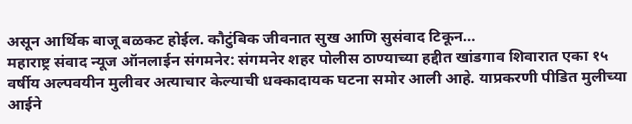असून आर्थिक बाजू बळकट होईल. कौटुंबिक जीवनात सुख आणि सुसंवाद टिकून…
महाराष्ट्र संवाद न्यूज ऑनलाईन संगमनेर: संगमनेर शहर पोलीस ठाण्याच्या हद्दीत खांडगाव शिवारात एका १५ वर्षीय अल्पवयीन मुलीवर अत्याचार केल्याची धक्कादायक घटना समोर आली आहे. याप्रकरणी पीडित मुलीच्या आईने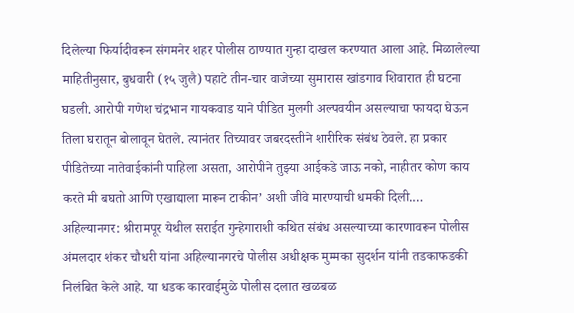दिलेल्या फिर्यादीवरून संगमनेर शहर पोलीस ठाण्यात गुन्हा दाखल करण्यात आला आहे. मिळालेल्या माहितीनुसार, बुधवारी (१५ जुलै) पहाटे तीन-चार वाजेच्या सुमारास खांडगाव शिवारात ही घटना घडली. आरोपी गणेश चंद्रभान गायकवाड याने पीडित मुलगी अल्पवयीन असल्याचा फायदा घेऊन तिला घरातून बोलावून घेतले. त्यानंतर तिच्यावर जबरदस्तीने शारीरिक संबंध ठेवले. हा प्रकार पीडितेच्या नातेवाईकांनी पाहिला असता, आरोपीने तुझ्या आईकडे जाऊ नको, नाहीतर कोण काय करते मी बघतो आणि एखाद्याला मारून टाकीन’ अशी जीवे मारण्याची धमकी दिली.…
अहिल्यानगर: श्रीरामपूर येथील सराईत गुन्हेगाराशी कथित संबंध असल्याच्या कारणावरून पोलीस अंमलदार शंकर चौधरी यांना अहिल्यानगरचे पोलीस अधीक्षक मुम्मका सुदर्शन यांनी तडकाफडकी निलंबित केले आहे. या धडक कारवाईमुळे पोलीस दलात खळबळ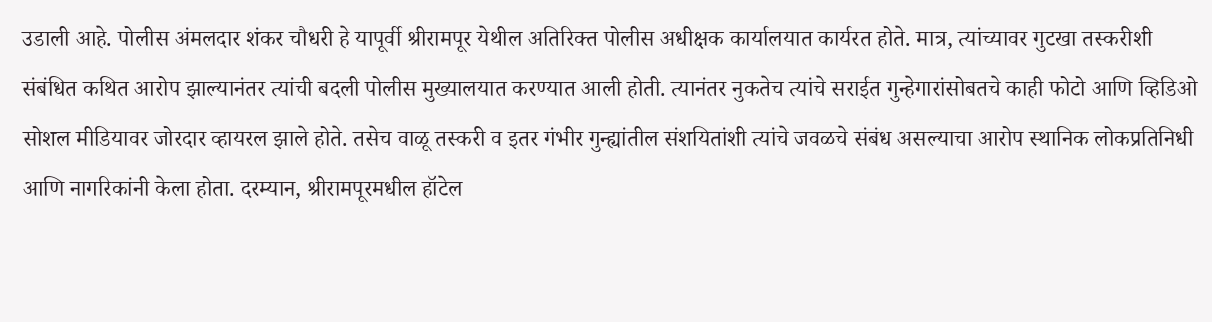उडाली आहे. पोलीस अंमलदार शंकर चौधरी हे यापूर्वी श्रीरामपूर येथील अतिरिक्त पोलीस अधीक्षक कार्यालयात कार्यरत होते. मात्र, त्यांच्यावर गुटखा तस्करीशी संबंधित कथित आरोप झाल्यानंतर त्यांची बदली पोलीस मुख्यालयात करण्यात आली होती. त्यानंतर नुकतेच त्यांचे सराईत गुन्हेगारांसोबतचे काही फोटो आणि व्हिडिओ सोशल मीडियावर जोरदार व्हायरल झाले होते. तसेच वाळू तस्करी व इतर गंभीर गुन्ह्यांतील संशयितांशी त्यांचे जवळचे संबंध असल्याचा आरोप स्थानिक लोकप्रतिनिधी आणि नागरिकांनी केला होता. दरम्यान, श्रीरामपूरमधील हॉटेल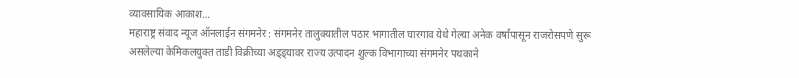व्यावसायिक आकाश…
महाराष्ट्र संवाद न्यूज ऑनलाईन संगमनेर : संगमनेर तालुक्यातील पठार भागातील घारगाव येथे गेल्या अनेक वर्षांपासून राजरोसपणे सुरू असलेल्या केमिकलयुक्त ताडी विक्रीच्या अड्ड्यावर राज्य उत्पादन शुल्क विभागाच्या संगमनेर पथकाने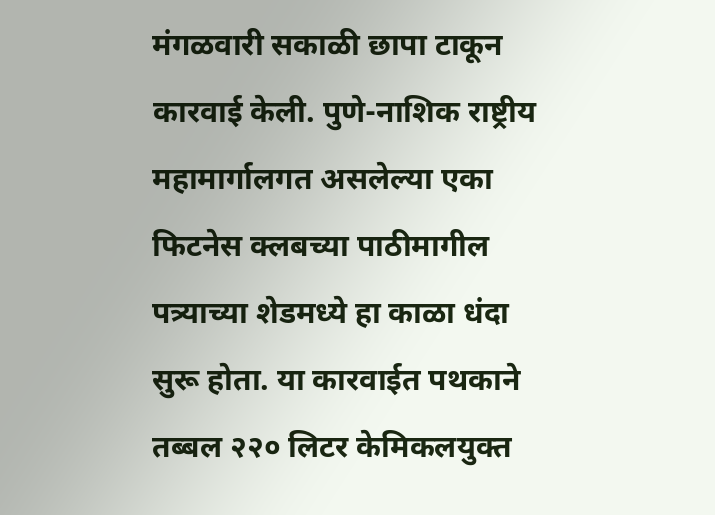मंगळवारी सकाळी छापा टाकून कारवाई केली. पुणे-नाशिक राष्ट्रीय महामार्गालगत असलेल्या एका फिटनेस क्लबच्या पाठीमागील पत्र्याच्या शेडमध्ये हा काळा धंदा सुरू होता. या कारवाईत पथकाने तब्बल २२० लिटर केमिकलयुक्त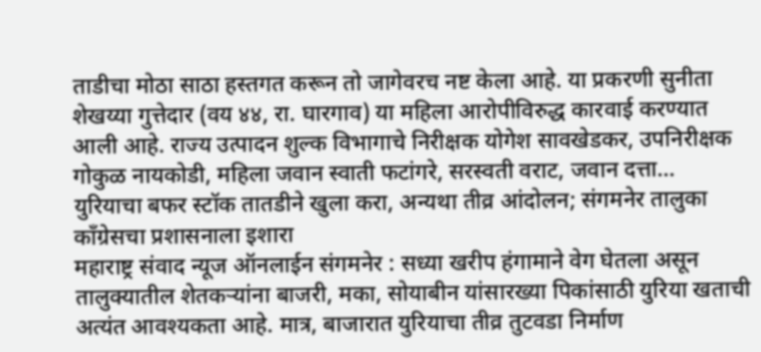ताडीचा मोठा साठा हस्तगत करून तो जागेवरच नष्ट केला आहे. या प्रकरणी सुनीता शेखय्या गुत्तेदार (वय ४४, रा. घारगाव) या महिला आरोपीविरुद्ध कारवाई करण्यात आली आहे. राज्य उत्पादन शुल्क विभागाचे निरीक्षक योगेश सावखेडकर, उपनिरीक्षक गोकुळ नायकोडी, महिला जवान स्वाती फटांगरे, सरस्वती वराट, जवान दत्ता…
युरियाचा बफर स्टॉक तातडीने खुला करा, अन्यथा तीव्र आंदोलन; संगमनेर तालुका काँग्रेसचा प्रशासनाला इशारा
महाराष्ट्र संवाद न्यूज ऑनलाईन संगमनेर : सध्या खरीप हंगामाने वेग घेतला असून तालुक्यातील शेतकऱ्यांना बाजरी, मका, सोयाबीन यांसारख्या पिकांसाठी युरिया खताची अत्यंत आवश्यकता आहे. मात्र, बाजारात युरियाचा तीव्र तुटवडा निर्माण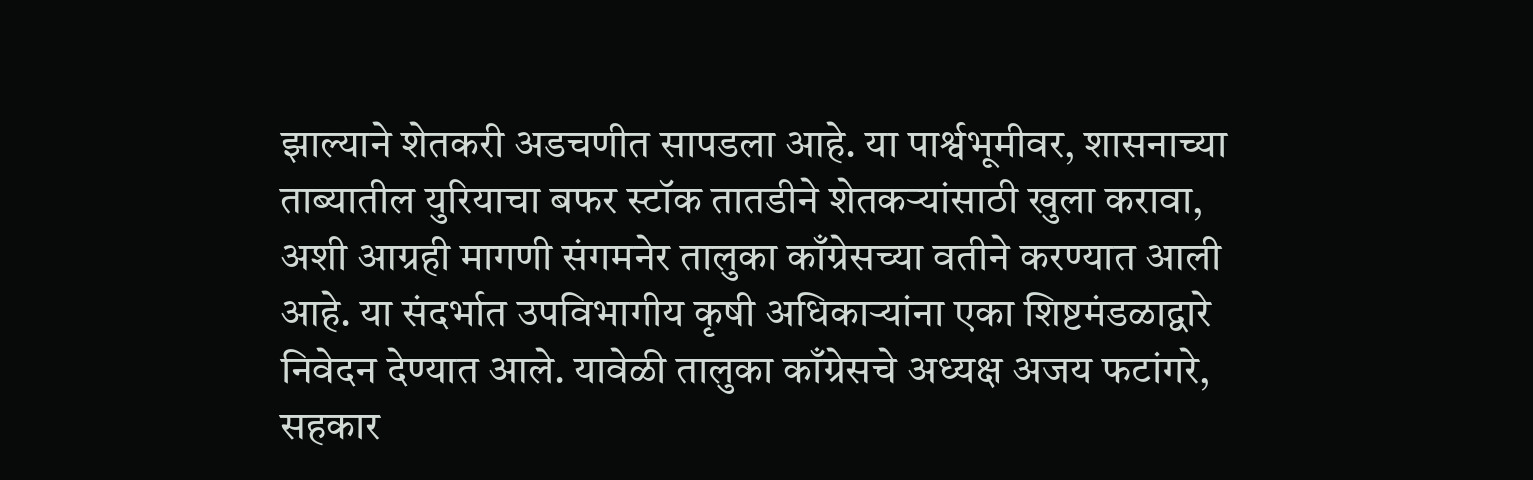झाल्याने शेतकरी अडचणीत सापडला आहे. या पार्श्वभूमीवर, शासनाच्या ताब्यातील युरियाचा बफर स्टॉक तातडीने शेतकऱ्यांसाठी खुला करावा, अशी आग्रही मागणी संगमनेर तालुका काँग्रेसच्या वतीने करण्यात आली आहे. या संदर्भात उपविभागीय कृषी अधिकाऱ्यांना एका शिष्टमंडळाद्वारे निवेदन देण्यात आले. यावेळी तालुका काँग्रेसचे अध्यक्ष अजय फटांगरे, सहकार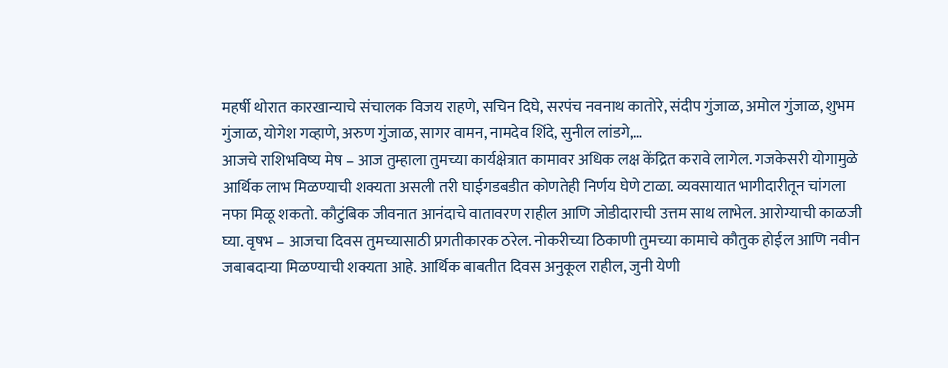महर्षी थोरात कारखान्याचे संचालक विजय राहणे, सचिन दिघे, सरपंच नवनाथ कातोरे, संदीप गुंजाळ, अमोल गुंजाळ, शुभम गुंजाळ, योगेश गव्हाणे, अरुण गुंजाळ, सागर वामन, नामदेव शिंदे, सुनील लांडगे,…
आजचे राशिभविष्य मेष – आज तुम्हाला तुमच्या कार्यक्षेत्रात कामावर अधिक लक्ष केंद्रित करावे लागेल. गजकेसरी योगामुळे आर्थिक लाभ मिळण्याची शक्यता असली तरी घाईगडबडीत कोणतेही निर्णय घेणे टाळा. व्यवसायात भागीदारीतून चांगला नफा मिळू शकतो. कौटुंबिक जीवनात आनंदाचे वातावरण राहील आणि जोडीदाराची उत्तम साथ लाभेल. आरोग्याची काळजी घ्या. वृषभ – आजचा दिवस तुमच्यासाठी प्रगतीकारक ठरेल. नोकरीच्या ठिकाणी तुमच्या कामाचे कौतुक होईल आणि नवीन जबाबदाऱ्या मिळण्याची शक्यता आहे. आर्थिक बाबतीत दिवस अनुकूल राहील, जुनी येणी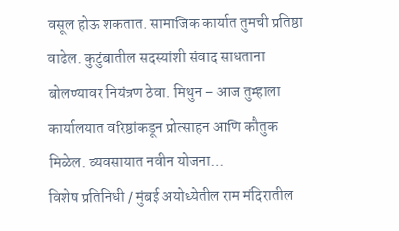वसूल होऊ शकतात. सामाजिक कार्यात तुमची प्रतिष्ठा वाढेल. कुटुंबातील सदस्यांशी संवाद साधताना बोलण्यावर नियंत्रण ठेवा. मिथुन – आज तुम्हाला कार्यालयात वरिष्ठांकडून प्रोत्साहन आणि कौतुक मिळेल. व्यवसायात नवीन योजना…
विशेष प्रतिनिधी / मुंबई अयोध्येतील राम मंदिरातील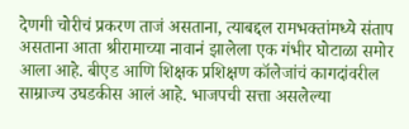देणगी चोरीचं प्रकरण ताजं असताना, त्याबद्दल रामभक्तांमध्ये संताप असताना आता श्रीरामाच्या नावानं झालेला एक गंभीर घोटाळा समोर आला आहे. बीएड आणि शिक्षक प्रशिक्षण कॉलेजांचं कागदांवरील साम्राज्य उघडकीस आलं आहे. भाजपची सत्ता असलेल्या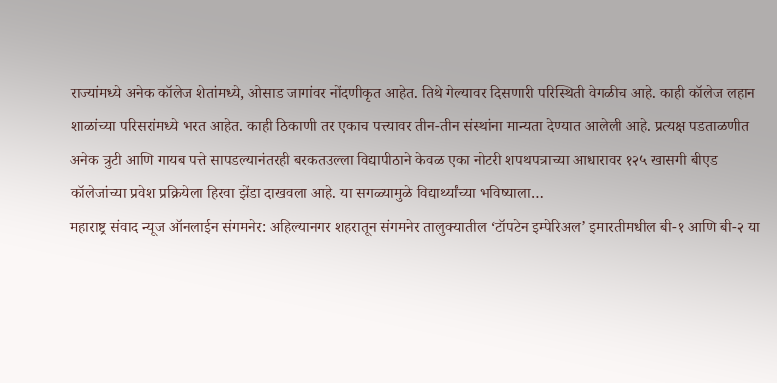राज्यांमध्ये अनेक कॉलेज शेतांमध्ये, ओसाड जागांवर नोंदणीकृत आहेत. तिथे गेल्यावर दिसणारी परिस्थिती वेगळीच आहे. काही कॉलेज लहान शाळांच्या परिसरांमध्ये भरत आहेत. काही ठिकाणी तर एकाच पत्त्यावर तीन-तीन संस्थांना मान्यता देण्यात आलेली आहे. प्रत्यक्ष पडताळणीत अनेक त्रुटी आणि गायब पत्ते सापडल्यानंतरही बरकतउल्ला विद्यापीठाने केवळ एका नोटरी शपथपत्राच्या आधारावर १२५ खासगी बीएड कॉलेजांच्या प्रवेश प्रक्रियेला हिरवा झेंडा दाखवला आहे. या सगळ्यामुळे विद्यार्थ्यांच्या भविष्याला…
महाराष्ट्र संवाद न्यूज ऑनलाईन संगमनेर: अहिल्यानगर शहरातून संगमनेर तालुक्यातील ‘टॉपटेन इम्पेरिअल’ इमारतीमधील बी-१ आणि बी-२ या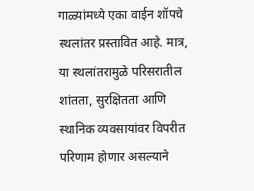गाळ्यांमध्ये एका वाईन शॉपचे स्थलांतर प्रस्तावित आहे. मात्र, या स्थलांतरामुळे परिसरातील शांतता, सुरक्षितता आणि स्थानिक व्यवसायांवर विपरीत परिणाम होणार असल्याने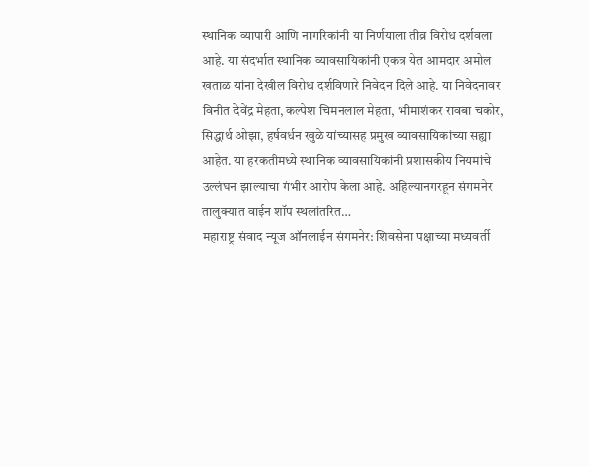स्थानिक व्यापारी आणि नागरिकांनी या निर्णयाला तीव्र विरोध दर्शवला आहे. या संदर्भात स्थानिक व्यावसायिकांनी एकत्र येत आमदार अमोल खताळ यांना देखील विरोध दर्शविणारे निवेदन दिले आहे. या निवेदनावर विनीत देवेंद्र मेहता, कल्पेश चिमनलाल मेहता, भीमाशंकर रावबा चकोर, सिद्धार्थ ओझा, हर्षवर्धन खुळे यांच्यासह प्रमुख व्यावसायिकांच्या सह्या आहेत. या हरकतीमध्ये स्थानिक व्यावसायिकांनी प्रशासकीय नियमांचे उल्लंघन झाल्याचा गंभीर आरोप केला आहे. अहिल्यानगरहून संगमनेर तालुक्यात वाईन शॉप स्थलांतरित…
महाराष्ट्र संवाद न्यूज ऑनलाईन संगमनेर: शिवसेना पक्षाच्या मध्यवर्ती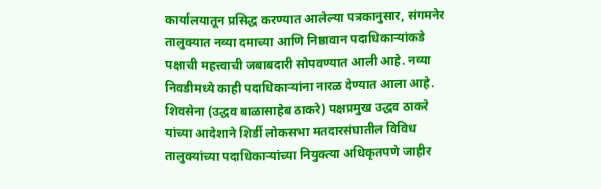कार्यालयातून प्रसिद्ध करण्यात आलेल्या पत्रकानुसार, संगमनेर तालुक्यात नव्या दमाच्या आणि निष्ठावान पदाधिकाऱ्यांकडे पक्षाची महत्त्वाची जबाबदारी सोपवण्यात आली आहे. नव्या निवडीमध्ये काही पदाधिकाऱ्यांना नारळ देण्यात आला आहे. शिवसेना (उद्धव बाळासाहेब ठाकरे) पक्षप्रमुख उद्धव ठाकरे यांच्या आदेशाने शिर्डी लोकसभा मतदारसंघातील विविध तालुक्यांच्या पदाधिकाऱ्यांच्या नियुक्त्या अधिकृतपणे जाहीर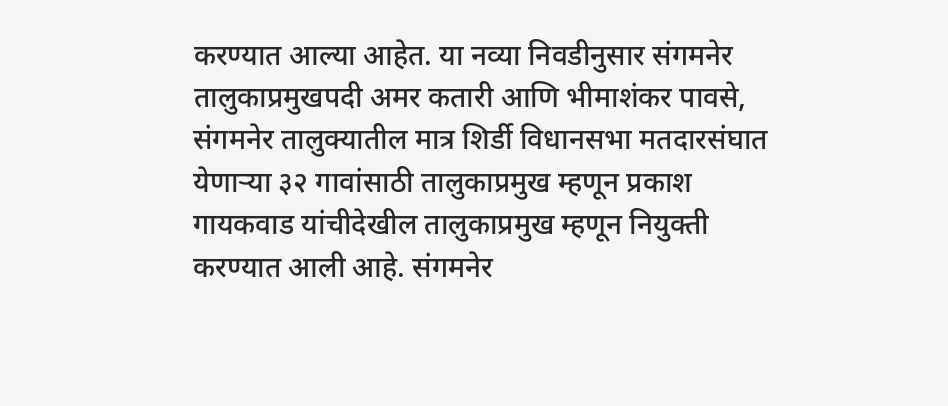करण्यात आल्या आहेत. या नव्या निवडीनुसार संगमनेर तालुकाप्रमुखपदी अमर कतारी आणि भीमाशंकर पावसे, संगमनेर तालुक्यातील मात्र शिर्डी विधानसभा मतदारसंघात येणाऱ्या ३२ गावांसाठी तालुकाप्रमुख म्हणून प्रकाश गायकवाड यांचीदेखील तालुकाप्रमुख म्हणून नियुक्ती करण्यात आली आहे. संगमनेर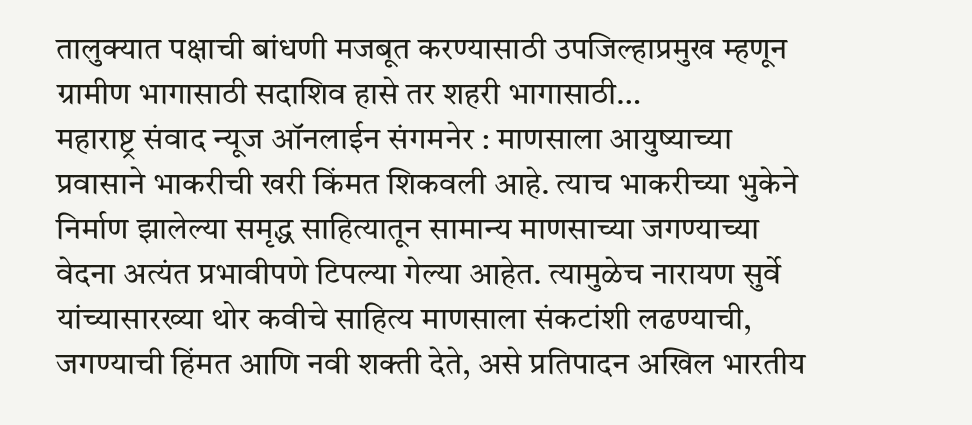तालुक्यात पक्षाची बांधणी मजबूत करण्यासाठी उपजिल्हाप्रमुख म्हणून ग्रामीण भागासाठी सदाशिव हासे तर शहरी भागासाठी…
महाराष्ट्र संवाद न्यूज ऑनलाईन संगमनेर : माणसाला आयुष्याच्या प्रवासाने भाकरीची खरी किंमत शिकवली आहे. त्याच भाकरीच्या भुकेने निर्माण झालेल्या समृद्ध साहित्यातून सामान्य माणसाच्या जगण्याच्या वेदना अत्यंत प्रभावीपणे टिपल्या गेल्या आहेत. त्यामुळेच नारायण सुर्वे यांच्यासारख्या थोर कवीचे साहित्य माणसाला संकटांशी लढण्याची, जगण्याची हिंमत आणि नवी शक्ती देते, असे प्रतिपादन अखिल भारतीय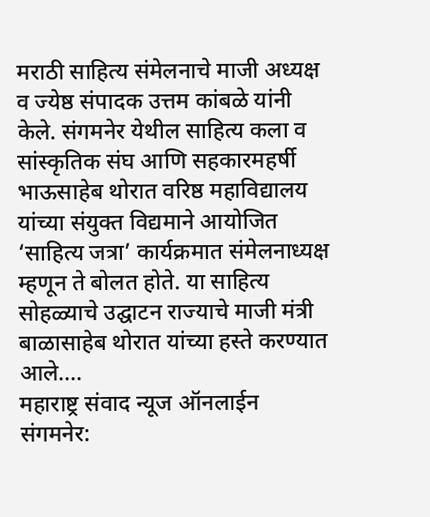मराठी साहित्य संमेलनाचे माजी अध्यक्ष व ज्येष्ठ संपादक उत्तम कांबळे यांनी केले. संगमनेर येथील साहित्य कला व सांस्कृतिक संघ आणि सहकारमहर्षी भाऊसाहेब थोरात वरिष्ठ महाविद्यालय यांच्या संयुक्त विद्यमाने आयोजित ‘साहित्य जत्रा’ कार्यक्रमात संमेलनाध्यक्ष म्हणून ते बोलत होते. या साहित्य सोहळ्याचे उद्घाटन राज्याचे माजी मंत्री बाळासाहेब थोरात यांच्या हस्ते करण्यात आले.…
महाराष्ट्र संवाद न्यूज ऑनलाईन संगमनेर: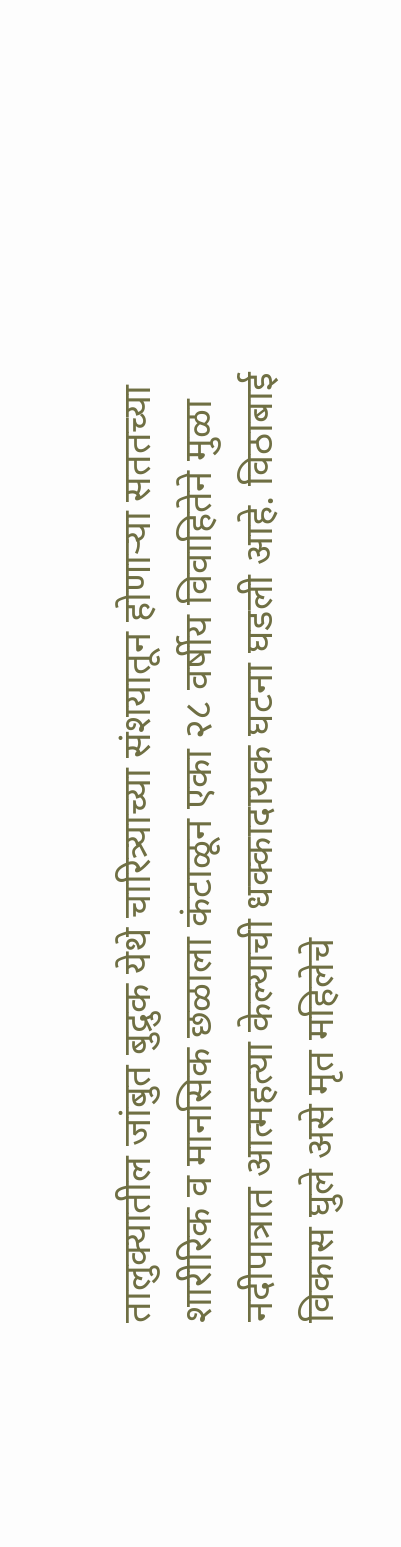तालुक्यातील जांबुत बुद्रुक येथे चारित्र्याच्या संशयातून होणाऱ्या सततच्या शारीरिक व मानसिक छळाला कंटाळून एका २८ वर्षीय विवाहितेने मुळा नदीपात्रात आत्महत्या केल्याची धक्कादायक घटना घडली आहे. विठाबाई विकास घुले असे मृत महिलेचे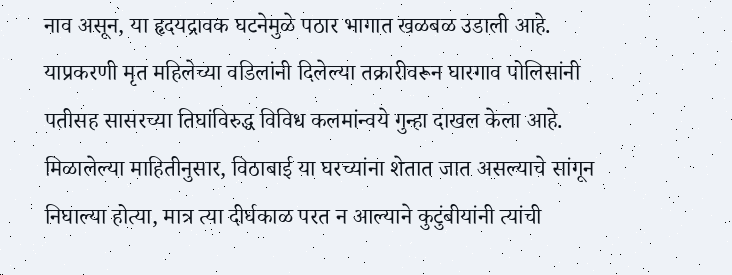नाव असून, या हृदयद्रावक घटनेमुळे पठार भागात खळबळ उडाली आहे. याप्रकरणी मृत महिलेच्या वडिलांनी दिलेल्या तक्रारीवरून घारगाव पोलिसांनी पतीसह सासरच्या तिघांविरुद्ध विविध कलमांन्वये गुन्हा दाखल केला आहे. मिळालेल्या माहितीनुसार, विठाबाई या घरच्यांना शेतात जात असल्याचे सांगून निघाल्या होत्या, मात्र त्या दीर्घकाळ परत न आल्याने कुटुंबीयांनी त्यांची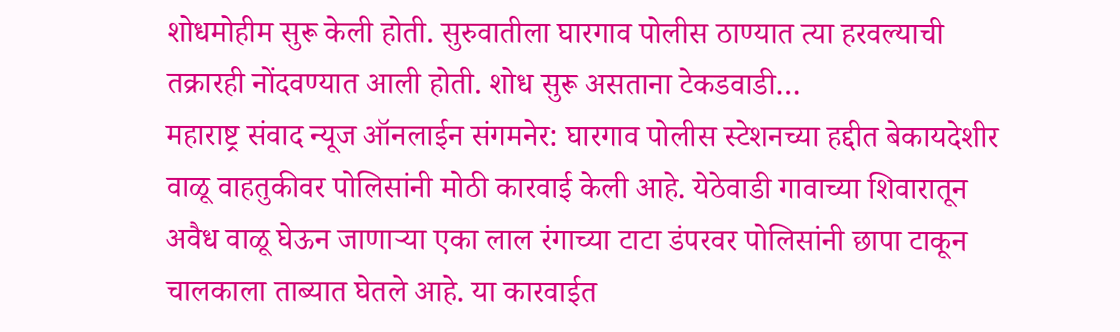शोधमोहीम सुरू केली होती. सुरुवातीला घारगाव पोलीस ठाण्यात त्या हरवल्याची तक्रारही नोंदवण्यात आली होती. शोध सुरू असताना टेकडवाडी…
महाराष्ट्र संवाद न्यूज ऑनलाईन संगमनेर: घारगाव पोलीस स्टेशनच्या हद्दीत बेकायदेशीर वाळू वाहतुकीवर पोलिसांनी मोठी कारवाई केली आहे. येठेवाडी गावाच्या शिवारातून अवैध वाळू घेऊन जाणाऱ्या एका लाल रंगाच्या टाटा डंपरवर पोलिसांनी छापा टाकून चालकाला ताब्यात घेतले आहे. या कारवाईत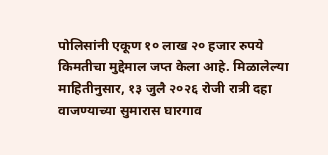पोलिसांनी एकूण १० लाख २० हजार रुपये किमतीचा मुद्देमाल जप्त केला आहे. मिळालेल्या माहितीनुसार, १३ जुलै २०२६ रोजी रात्री दहा वाजण्याच्या सुमारास घारगाव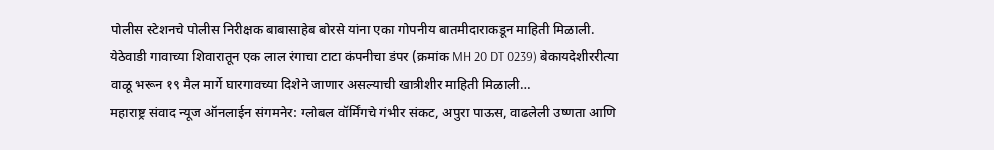पोलीस स्टेशनचे पोलीस निरीक्षक बाबासाहेब बोरसे यांना एका गोपनीय बातमीदाराकडून माहिती मिळाली. येठेवाडी गावाच्या शिवारातून एक लाल रंगाचा टाटा कंपनीचा डंपर (क्रमांक MH 20 DT 0239) बेकायदेशीररीत्या वाळू भरून १९ मैल मार्गे घारगावच्या दिशेने जाणार असल्याची खात्रीशीर माहिती मिळाली…
महाराष्ट्र संवाद न्यूज ऑनलाईन संगमनेर: ग्लोबल वॉर्मिंगचे गंभीर संकट, अपुरा पाऊस, वाढलेली उष्णता आणि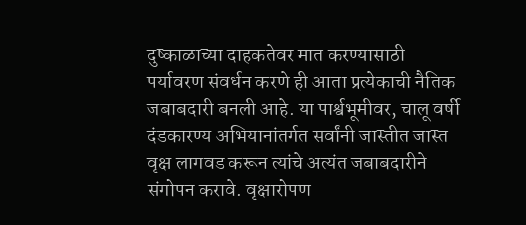दुष्काळाच्या दाहकतेवर मात करण्यासाठी पर्यावरण संवर्धन करणे ही आता प्रत्येकाची नैतिक जबाबदारी बनली आहे. या पार्श्वभूमीवर, चालू वर्षी दंडकारण्य अभियानांतर्गत सर्वांनी जास्तीत जास्त वृक्ष लागवड करून त्यांचे अत्यंत जबाबदारीने संगोपन करावे. वृक्षारोपण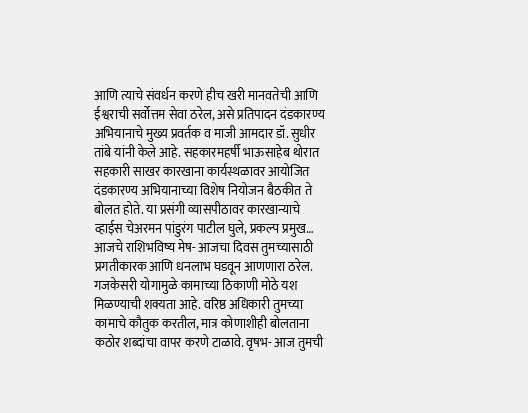आणि त्याचे संवर्धन करणे हीच खरी मानवतेची आणि ईश्वराची सर्वोत्तम सेवा ठरेल, असे प्रतिपादन दंडकारण्य अभियानाचे मुख्य प्रवर्तक व माजी आमदार डॉ. सुधीर तांबे यांनी केले आहे. सहकारमहर्षी भाऊसाहेब थोरात सहकारी साखर कारखाना कार्यस्थळावर आयोजित दंडकारण्य अभियानाच्या विशेष नियोजन बैठकीत ते बोलत होते. या प्रसंगी व्यासपीठावर कारखान्याचे व्हाईस चेअरमन पांडुरंग पाटील घुले, प्रकल्प प्रमुख…
आजचे राशिभविष्य मेष- आजचा दिवस तुमच्यासाठी प्रगतीकारक आणि धनलाभ घडवून आणणारा ठरेल. गजकेसरी योगामुळे कामाच्या ठिकाणी मोठे यश मिळण्याची शक्यता आहे. वरिष्ठ अधिकारी तुमच्या कामाचे कौतुक करतील, मात्र कोणाशीही बोलताना कठोर शब्दांचा वापर करणे टाळावे. वृषभ- आज तुमची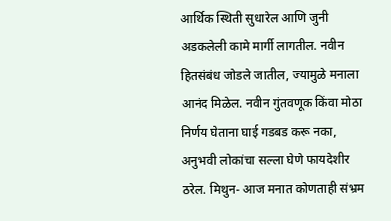आर्थिक स्थिती सुधारेल आणि जुनी अडकलेली कामे मार्गी लागतील. नवीन हितसंबंध जोडले जातील, ज्यामुळे मनाला आनंद मिळेल. नवीन गुंतवणूक किंवा मोठा निर्णय घेताना घाई गडबड करू नका, अनुभवी लोकांचा सल्ला घेणे फायदेशीर ठरेल. मिथुन- आज मनात कोणताही संभ्रम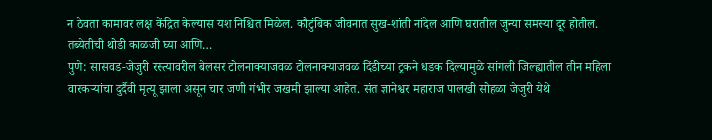न ठेवता कामावर लक्ष केंद्रित केल्यास यश निश्चित मिळेल. कौटुंबिक जीवनात सुख-शांती नांदेल आणि घरातील जुन्या समस्या दूर होतील. तब्येतीची थोडी काळजी घ्या आणि…
पुणे: सासवड-जेजुरी रस्त्यावरील बेलसर टोलनाक्याजवळ टोलनाक्याजवळ दिंडीच्या ट्रकने धडक दिल्यामुळे सांगली जिल्ह्यातील तीन महिला वारकऱ्यांचा दुर्दैवी मृत्यू झाला असून चार जणी गंभीर जखमी झाल्या आहेत. संत ज्ञानेश्वर महाराज पालखी सोहळा जेजुरी येथे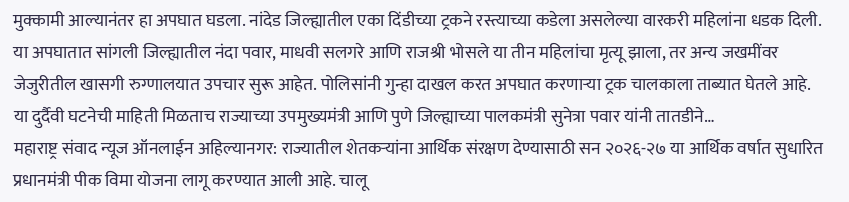मुक्कामी आल्यानंतर हा अपघात घडला. नांदेड जिल्ह्यातील एका दिंडीच्या ट्रकने रस्त्याच्या कडेला असलेल्या वारकरी महिलांना धडक दिली. या अपघातात सांगली जिल्ह्यातील नंदा पवार, माधवी सलगरे आणि राजश्री भोसले या तीन महिलांचा मृत्यू झाला, तर अन्य जखमींवर जेजुरीतील खासगी रुग्णालयात उपचार सुरू आहेत. पोलिसांनी गुन्हा दाखल करत अपघात करणाऱ्या ट्रक चालकाला ताब्यात घेतले आहे. या दुर्दैवी घटनेची माहिती मिळताच राज्याच्या उपमुख्यमंत्री आणि पुणे जिल्ह्याच्या पालकमंत्री सुनेत्रा पवार यांनी तातडीने…
महाराष्ट्र संवाद न्यूज ऑनलाईन अहिल्यानगर: राज्यातील शेतकऱ्यांना आर्थिक संरक्षण देण्यासाठी सन २०२६-२७ या आर्थिक वर्षात सुधारित प्रधानमंत्री पीक विमा योजना लागू करण्यात आली आहे. चालू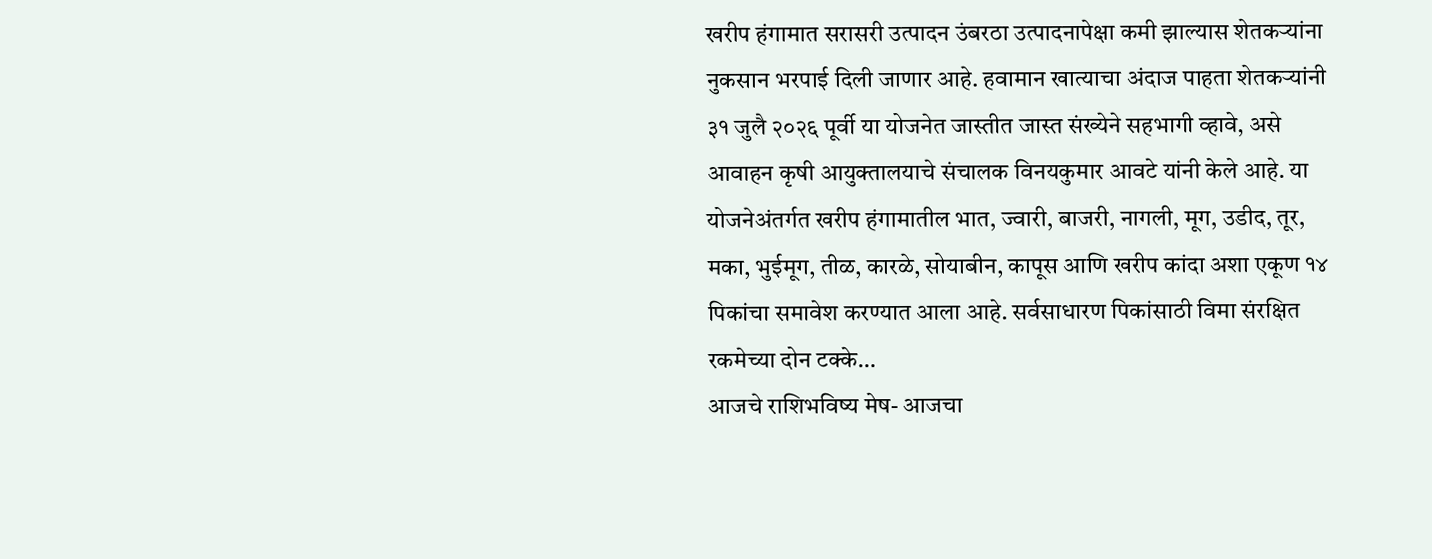खरीप हंगामात सरासरी उत्पादन उंबरठा उत्पादनापेक्षा कमी झाल्यास शेतकऱ्यांना नुकसान भरपाई दिली जाणार आहे. हवामान खात्याचा अंदाज पाहता शेतकऱ्यांनी ३१ जुलै २०२६ पूर्वी या योजनेत जास्तीत जास्त संख्येने सहभागी व्हावे, असे आवाहन कृषी आयुक्तालयाचे संचालक विनयकुमार आवटे यांनी केले आहे. या योजनेअंतर्गत खरीप हंगामातील भात, ज्वारी, बाजरी, नागली, मूग, उडीद, तूर, मका, भुईमूग, तीळ, कारळे, सोयाबीन, कापूस आणि खरीप कांदा अशा एकूण १४ पिकांचा समावेश करण्यात आला आहे. सर्वसाधारण पिकांसाठी विमा संरक्षित रकमेच्या दोन टक्के…
आजचे राशिभविष्य मेष- आजचा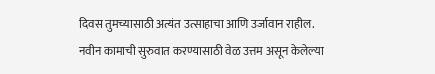दिवस तुमच्यासाठी अत्यंत उत्साहाचा आणि उर्जावान राहील. नवीन कामाची सुरुवात करण्यासाठी वेळ उत्तम असून केलेल्या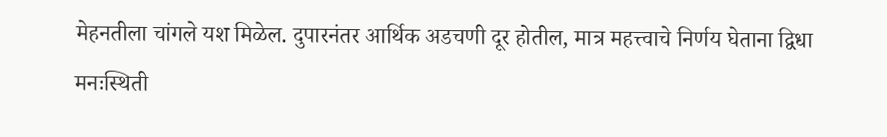मेहनतीला चांगले यश मिळेल. दुपारनंतर आर्थिक अडचणी दूर होतील, मात्र महत्त्वाचे निर्णय घेताना द्विधा मनःस्थिती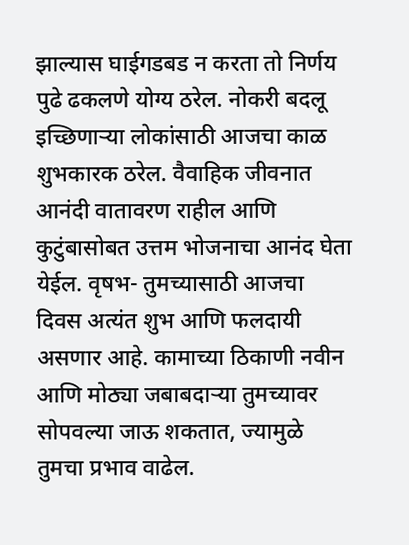झाल्यास घाईगडबड न करता तो निर्णय पुढे ढकलणे योग्य ठरेल. नोकरी बदलू इच्छिणाऱ्या लोकांसाठी आजचा काळ शुभकारक ठरेल. वैवाहिक जीवनात आनंदी वातावरण राहील आणि कुटुंबासोबत उत्तम भोजनाचा आनंद घेता येईल. वृषभ- तुमच्यासाठी आजचा दिवस अत्यंत शुभ आणि फलदायी असणार आहे. कामाच्या ठिकाणी नवीन आणि मोठ्या जबाबदाऱ्या तुमच्यावर सोपवल्या जाऊ शकतात, ज्यामुळे तुमचा प्रभाव वाढेल.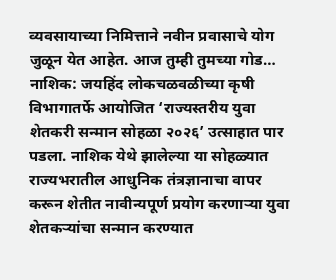व्यवसायाच्या निमित्ताने नवीन प्रवासाचे योग जुळून येत आहेत. आज तुम्ही तुमच्या गोड…
नाशिक: जयहिंद लोकचळवळीच्या कृषी विभागातर्फे आयोजित ‘राज्यस्तरीय युवा शेतकरी सन्मान सोहळा २०२६’ उत्साहात पार पडला. नाशिक येथे झालेल्या या सोहळ्यात राज्यभरातील आधुनिक तंत्रज्ञानाचा वापर करून शेतीत नावीन्यपूर्ण प्रयोग करणाऱ्या युवा शेतकऱ्यांचा सन्मान करण्यात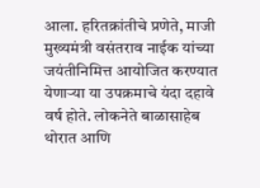आला. हरितक्रांतीचे प्रणेते, माजी मुख्यमंत्री वसंतराव नाईक यांच्या जयंतीनिमित्त आयोजित करण्यात येणाऱ्या या उपक्रमाचे यंदा दहावे वर्ष होते. लोकनेते बाळासाहेब थोरात आणि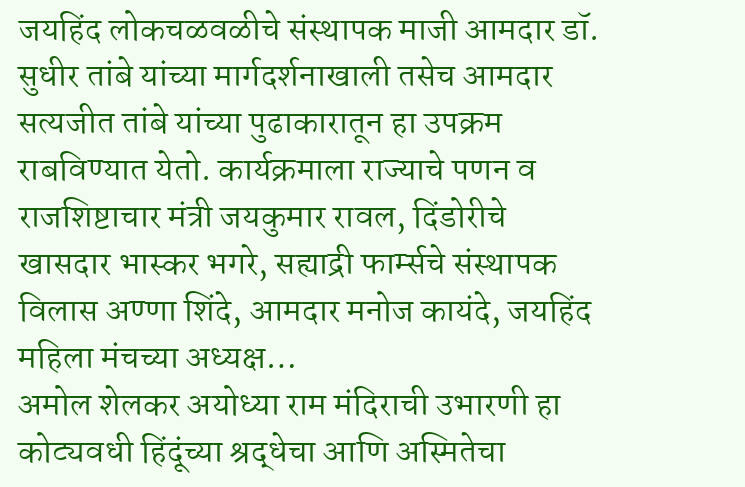जयहिंद लोकचळवळीचे संस्थापक माजी आमदार डॉ. सुधीर तांबे यांच्या मार्गदर्शनाखाली तसेच आमदार सत्यजीत तांबे यांच्या पुढाकारातून हा उपक्रम राबविण्यात येतो. कार्यक्रमाला राज्याचे पणन व राजशिष्टाचार मंत्री जयकुमार रावल, दिंडोरीचे खासदार भास्कर भगरे, सह्याद्री फार्म्सचे संस्थापक विलास अण्णा शिंदे, आमदार मनोज कायंदे, जयहिंद महिला मंचच्या अध्यक्ष…
अमोल शेलकर अयोध्या राम मंदिराची उभारणी हा कोट्यवधी हिंदूंच्या श्रद्धेचा आणि अस्मितेचा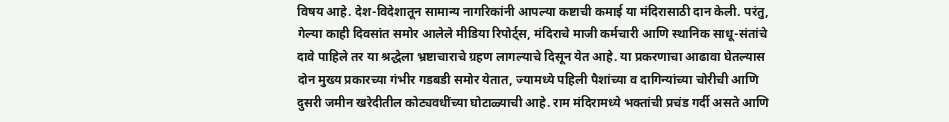विषय आहे. देश-विदेशातून सामान्य नागरिकांनी आपल्या कष्टाची कमाई या मंदिरासाठी दान केली. परंतु, गेल्या काही दिवसांत समोर आलेले मीडिया रिपोर्ट्स, मंदिराचे माजी कर्मचारी आणि स्थानिक साधू-संतांचे दावे पाहिले तर या श्रद्धेला भ्रष्टाचाराचे ग्रहण लागल्याचे दिसून येत आहे. या प्रकरणाचा आढावा घेतल्यास दोन मुख्य प्रकारच्या गंभीर गडबडी समोर येतात, ज्यामध्ये पहिली पैशांच्या व दागिन्यांच्या चोरीची आणि दुसरी जमीन खरेदीतील कोट्यवधींच्या घोटाळ्याची आहे. राम मंदिरामध्ये भक्तांची प्रचंड गर्दी असते आणि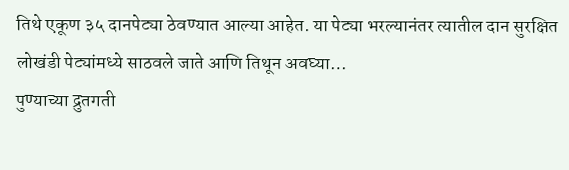तिथे एकूण ३५ दानपेट्या ठेवण्यात आल्या आहेत. या पेट्या भरल्यानंतर त्यातील दान सुरक्षित लोखंडी पेट्यांमध्ये साठवले जाते आणि तिथून अवघ्या…
पुण्याच्या द्रुतगती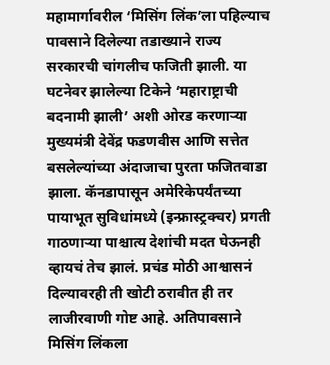महामार्गावरील ‘मिसिंग लिंक’ला पहिल्याच पावसाने दिलेल्या तडाख्याने राज्य सरकारची चांगलीच फजिती झाली. या घटनेवर झालेल्या टिकेने ‘महाराष्ट्राची बदनामी झाली’ अशी ओरड करणाऱ्या मुख्यमंत्री देवेंद्र फडणवीस आणि सत्तेत बसलेल्यांच्या अंदाजाचा पुरता फजितवाडा झाला. कॅनडापासून अमेरिकेपर्यंतच्या पायाभूत सुविधांमध्ये (इन्फ्रास्ट्रक्चर) प्रगती गाठणाऱ्या पाश्चात्य देशांची मदत घेऊनही व्हायचं तेच झालं. प्रचंड मोठी आश्वासनं दिल्यावरही ती खोटी ठरावीत ही तर लाजीरवाणी गोष्ट आहे. अतिपावसाने मिसिंग लिंकला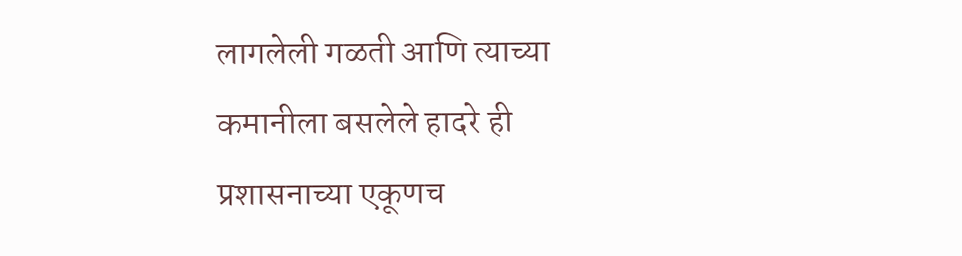लागलेली गळती आणि त्याच्या कमानीला बसलेले हादरे ही प्रशासनाच्या एकूणच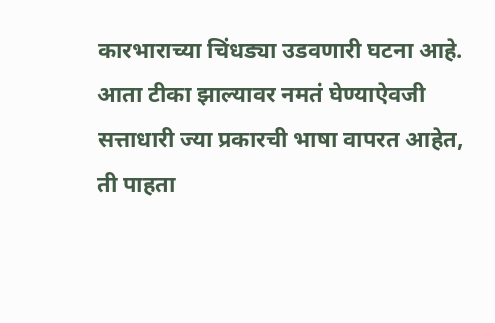कारभाराच्या चिंधड्या उडवणारी घटना आहे. आता टीका झाल्यावर नमतं घेण्याऐवजी सत्ताधारी ज्या प्रकारची भाषा वापरत आहेत, ती पाहता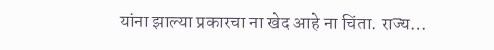यांना झाल्या प्रकारचा ना खेद आहे ना चिंता. राज्य…